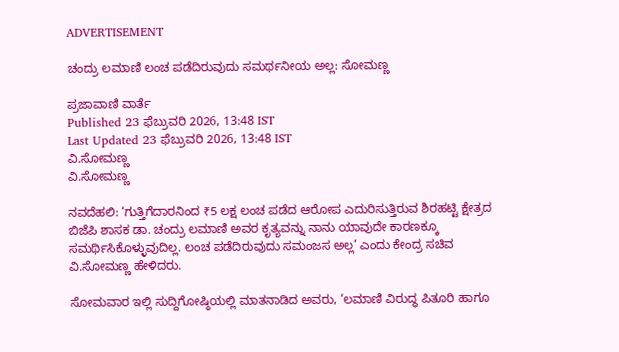ADVERTISEMENT

ಚಂದ್ರು ಲಮಾಣಿ ಲಂಚ ಪಡೆದಿರುವುದು ಸಮರ್ಥನೀಯ ಅಲ್ಲ: ಸೋಮಣ್ಣ

ಪ್ರಜಾವಾಣಿ ವಾರ್ತೆ
Published 23 ಫೆಬ್ರುವರಿ 2026, 13:48 IST
Last Updated 23 ಫೆಬ್ರುವರಿ 2026, 13:48 IST
ವಿ.ಸೋಮಣ್ಣ
ವಿ.ಸೋಮಣ್ಣ

ನವದೆಹಲಿ: ‘ಗುತ್ತಿಗೆದಾರನಿಂದ ₹5 ಲಕ್ಷ ಲಂಚ ಪಡೆದ ಆರೋಪ ಎದುರಿಸುತ್ತಿರುವ ಶಿರಹಟ್ಟಿ ಕ್ಷೇತ್ರದ ಬಿಜೆಪಿ ಶಾಸಕ ಡಾ. ಚಂದ್ರು ಲಮಾಣಿ ಅವರ ಕೃತ್ಯವನ್ನು ನಾನು ಯಾವುದೇ ಕಾರಣಕ್ಕೂ ಸಮರ್ಥಿಸಿಕೊಳ್ಳುವುದಿಲ್ಲ. ಲಂಚ ಪಡೆದಿರುವುದು ಸಮಂಜಸ ಅಲ್ಲ’ ಎಂದು ಕೇಂದ್ರ ಸಚಿವ ವಿ.ಸೋಮಣ್ಣ ಹೇಳಿದರು.

ಸೋಮವಾರ ಇಲ್ಲಿ ಸುದ್ದಿಗೋಷ್ಠಿಯಲ್ಲಿ ಮಾತನಾಡಿದ ಅವರು, ‘ಲಮಾಣಿ ವಿರುದ್ಧ ಪಿತೂರಿ ಹಾಗೂ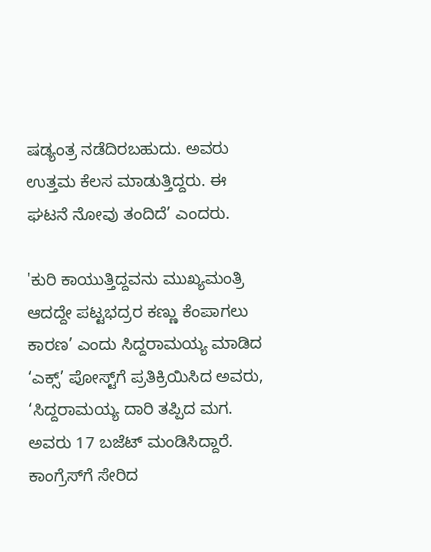ಷಡ್ಯಂತ್ರ ನಡೆದಿರಬಹುದು. ಅವರು ಉತ್ತಮ ಕೆಲಸ ಮಾಡುತ್ತಿದ್ದರು. ಈ ಘಟನೆ ನೋವು ತಂದಿದೆ’ ಎಂದರು.

'ಕುರಿ ಕಾಯುತ್ತಿದ್ದವನು ಮುಖ್ಯಮಂತ್ರಿ ಆದದ್ದೇ ಪಟ್ಟಭದ್ರರ ಕಣ್ಣು ಕೆಂಪಾಗಲು ಕಾರಣ’ ಎಂದು ಸಿದ್ದರಾಮಯ್ಯ ಮಾಡಿದ ‘ಎಕ್ಸ್‌’ ಪೋಸ್ಟ್‌ಗೆ ಪ್ರತಿಕ್ರಿಯಿಸಿದ ಅವರು, ‘ಸಿದ್ದರಾಮಯ್ಯ ದಾರಿ ತಪ್ಪಿದ ಮಗ. ಅವರು 17 ಬಜೆಟ್‌ ಮಂಡಿಸಿದ್ದಾರೆ. ಕಾಂಗ್ರೆಸ್‌ಗೆ ಸೇರಿದ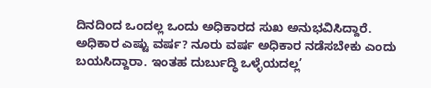ದಿನದಿಂದ ಒಂದಲ್ಲ ಒಂದು ಅಧಿಕಾರದ ಸುಖ ಅನುಭವಿಸಿದ್ದಾರೆ. ಅಧಿಕಾರ ಎಷ್ಟು ವರ್ಷ? ನೂರು ವರ್ಷ ಅಧಿಕಾರ ನಡೆಸಬೇಕು ಎಂದು ಬಯಸಿದ್ದಾರಾ. ಇಂತಹ ದುರ್ಬುದ್ಧಿ ಒಳ್ಳೆಯದಲ್ಲ’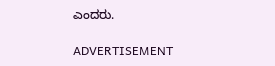ಎಂದರು.

ADVERTISEMENT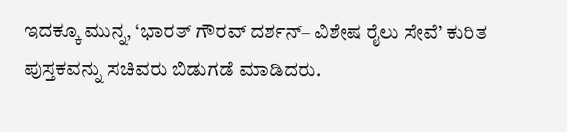ಇದಕ್ಕೂ ಮುನ್ನ, ‘ಭಾರತ್‌ ಗೌರವ್‌ ದರ್ಶನ್‌– ವಿಶೇಷ ರೈಲು ಸೇವೆ’ ಕುರಿತ ಪುಸ್ತಕವನ್ನು ಸಚಿವರು ಬಿಡುಗಡೆ ಮಾಡಿದರು.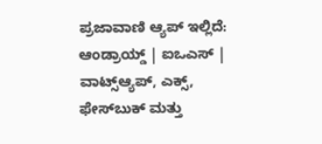ಪ್ರಜಾವಾಣಿ ಆ್ಯಪ್ ಇಲ್ಲಿದೆ: ಆಂಡ್ರಾಯ್ಡ್ | ಐಒಎಸ್ | ವಾಟ್ಸ್ಆ್ಯಪ್, ಎಕ್ಸ್, ಫೇಸ್‌ಬುಕ್ ಮತ್ತು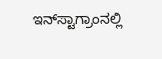ಇನ್‌ಸ್ಟಾಗ್ರಾಂನಲ್ಲಿ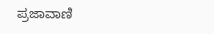ಪ್ರಜಾವಾಣಿ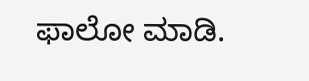ಫಾಲೋ ಮಾಡಿ.